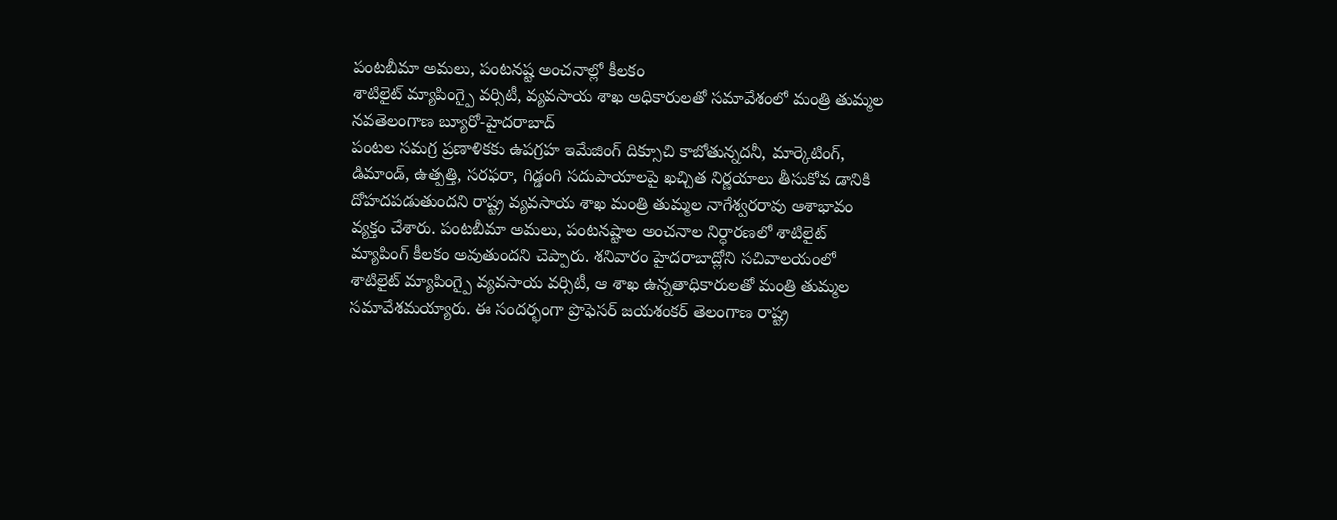పంటబీమా అమలు, పంటనష్ట అంచనాల్లో కీలకం
శాటిలైట్ మ్యాపింగ్పై వర్సిటీ, వ్యవసాయ శాఖ అధికారులతో సమావేశంలో మంత్రి తుమ్మల
నవతెలంగాణ బ్యూరో-హైదరాబాద్
పంటల సమగ్ర ప్రణాళికకు ఉపగ్రహ ఇమేజింగ్ దిక్సూచి కాబోతున్నదనీ, మార్కెటింగ్, డిమాండ్, ఉత్పత్తి, సరఫరా, గిడ్డంగి సదుపాయాలపై ఖచ్చిత నిర్ణయాలు తీసుకోవ డానికి దోహదపడుతుందని రాష్ట్ర వ్యవసాయ శాఖ మంత్రి తుమ్మల నాగేశ్వరరావు ఆశాభావం వ్యక్తం చేశారు. పంటబీమా అమలు, పంటనష్టాల అంచనాల నిర్ధారణలో శాటిలైట్ మ్యాపింగ్ కీలకం అవుతుందని చెప్పారు. శనివారం హైదరాబాద్లోని సచివాలయంలో శాటిలైట్ మ్యాపింగ్పై వ్యవసాయ వర్సిటీ, ఆ శాఖ ఉన్నతాధికారులతో మంత్రి తుమ్మల సమావేశమయ్యారు. ఈ సందర్భంగా ప్రొఫెసర్ జయశంకర్ తెలంగాణ రాష్ట్ర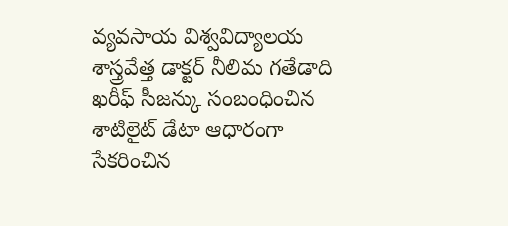వ్యవసాయ విశ్వవిద్యాలయ శాస్త్రవేత్త డాక్టర్ నీలిమ గతేడాది ఖరీఫ్ సీజన్కు సంబంధించిన శాటిలైట్ డేటా ఆధారంగా సేకరించిన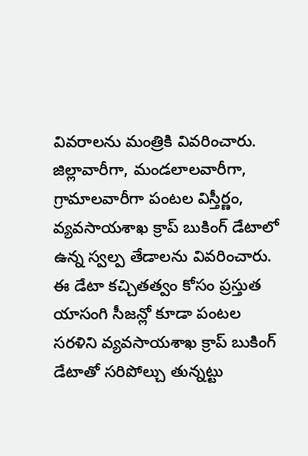వివరాలను మంత్రికి వివరించారు. జిల్లావారీగా, మండలాలవారీగా, గ్రామాలవారీగా పంటల విస్తీర్ణం, వ్యవసాయశాఖ క్రాప్ బుకింగ్ డేటాలో ఉన్న స్వల్ప తేడాలను వివరించారు. ఈ డేటా కచ్చితత్వం కోసం ప్రస్తుత యాసంగి సీజన్లో కూడా పంటల సరళిని వ్యవసాయశాఖ క్రాప్ బుకింగ్ డేటాతో సరిపోల్చు తున్నట్టు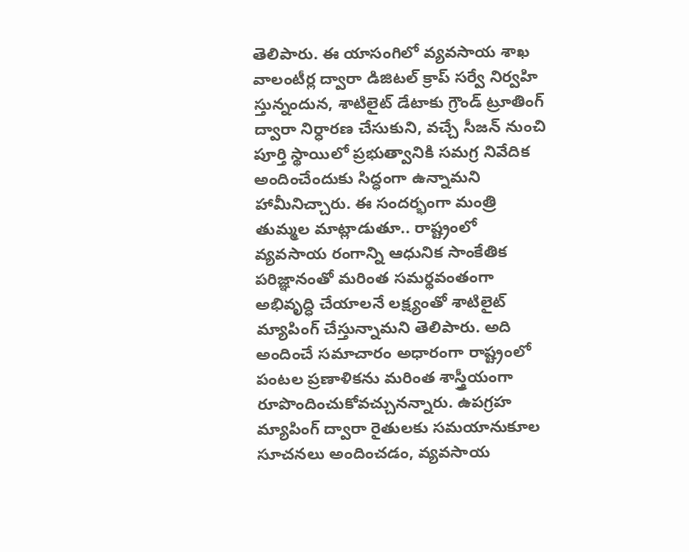తెలిపారు. ఈ యాసంగిలో వ్యవసాయ శాఖ వాలంటీర్ల ద్వారా డిజిటల్ క్రాప్ సర్వే నిర్వహి స్తున్నందున, శాటిలైట్ డేటాకు గ్రౌండ్ ట్రూతింగ్ ద్వారా నిర్ధారణ చేసుకుని, వచ్చే సీజన్ నుంచి పూర్తి స్థాయిలో ప్రభుత్వానికి సమగ్ర నివేదిక అందించేందుకు సిద్ధంగా ఉన్నామని హామీనిచ్చారు. ఈ సందర్భంగా మంత్రి తుమ్మల మాట్లాడుతూ.. రాష్ట్రంలో వ్యవసాయ రంగాన్ని ఆధునిక సాంకేతిక పరిజ్ఞానంతో మరింత సమర్థవంతంగా అభివృద్ధి చేయాలనే లక్ష్యంతో శాటిలైట్ మ్యాపింగ్ చేస్తున్నామని తెలిపారు. అది అందించే సమాచారం అధారంగా రాష్ట్రంలో పంటల ప్రణాళికను మరింత శాస్త్రీయంగా రూపొందించుకోవచ్చునన్నారు. ఉపగ్రహ మ్యాపింగ్ ద్వారా రైతులకు సమయానుకూల సూచనలు అందించడం, వ్యవసాయ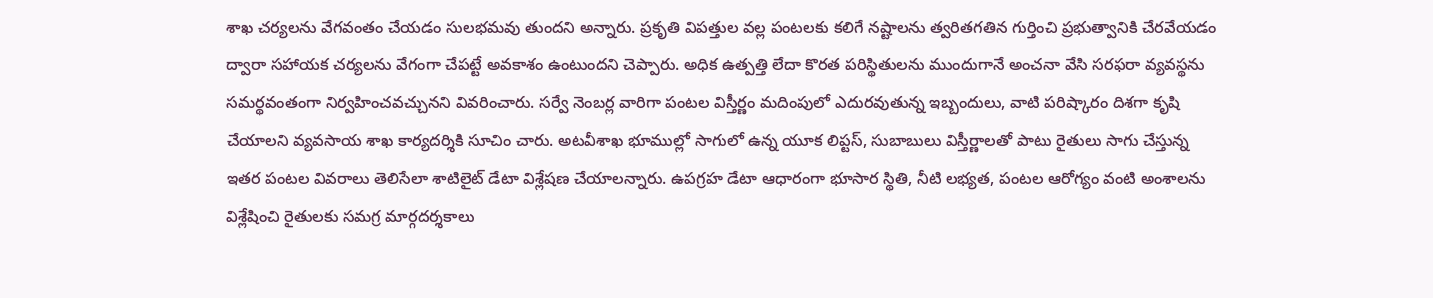శాఖ చర్యలను వేగవంతం చేయడం సులభమవు తుందని అన్నారు. ప్రకృతి విపత్తుల వల్ల పంటలకు కలిగే నష్టాలను త్వరితగతిన గుర్తించి ప్రభుత్వానికి చేరవేయడం ద్వారా సహాయక చర్యలను వేగంగా చేపట్టే అవకాశం ఉంటుందని చెప్పారు. అధిక ఉత్పత్తి లేదా కొరత పరిస్థితులను ముందుగానే అంచనా వేసి సరఫరా వ్యవస్థను సమర్థవంతంగా నిర్వహించవచ్చునని వివరించారు. సర్వే నెంబర్ల వారిగా పంటల విస్తీర్ణం మదింపులో ఎదురవుతున్న ఇబ్బందులు, వాటి పరిష్కారం దిశగా కృషి చేయాలని వ్యవసాయ శాఖ కార్యదర్శికి సూచిం చారు. అటవీశాఖ భూముల్లో సాగులో ఉన్న యూక లిప్టస్, సుబాబులు విస్తీర్ణాలతో పాటు రైతులు సాగు చేస్తున్న ఇతర పంటల వివరాలు తెలిసేలా శాటిలైట్ డేటా విశ్లేషణ చేయాలన్నారు. ఉపగ్రహ డేటా ఆధారంగా భూసార స్థితి, నీటి లభ్యత, పంటల ఆరోగ్యం వంటి అంశాలను విశ్లేషించి రైతులకు సమగ్ర మార్గదర్శకాలు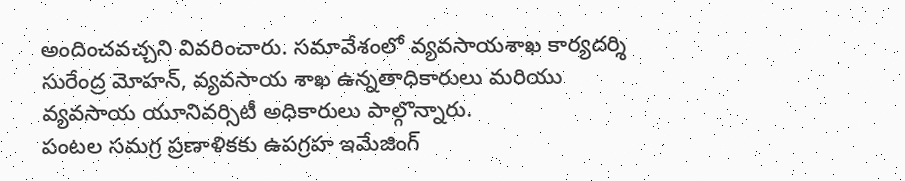అందించవచ్చని వివరించారు. సమావేశంలో వ్యవసాయశాఖ కార్యదర్శి సురేంద్ర మోహన్, వ్యవసాయ శాఖ ఉన్నతాధికారులు మరియు వ్యవసాయ యూనివర్సిటీ అధికారులు పాల్గొన్నారు.
పంటల సమగ్ర ప్రణాళికకు ఉపగ్రహ ఇమేజింగ్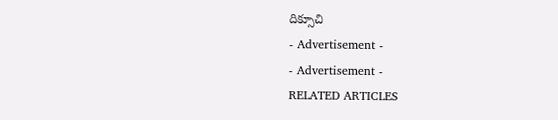దిక్సూచి
- Advertisement -
- Advertisement -
RELATED ARTICLES